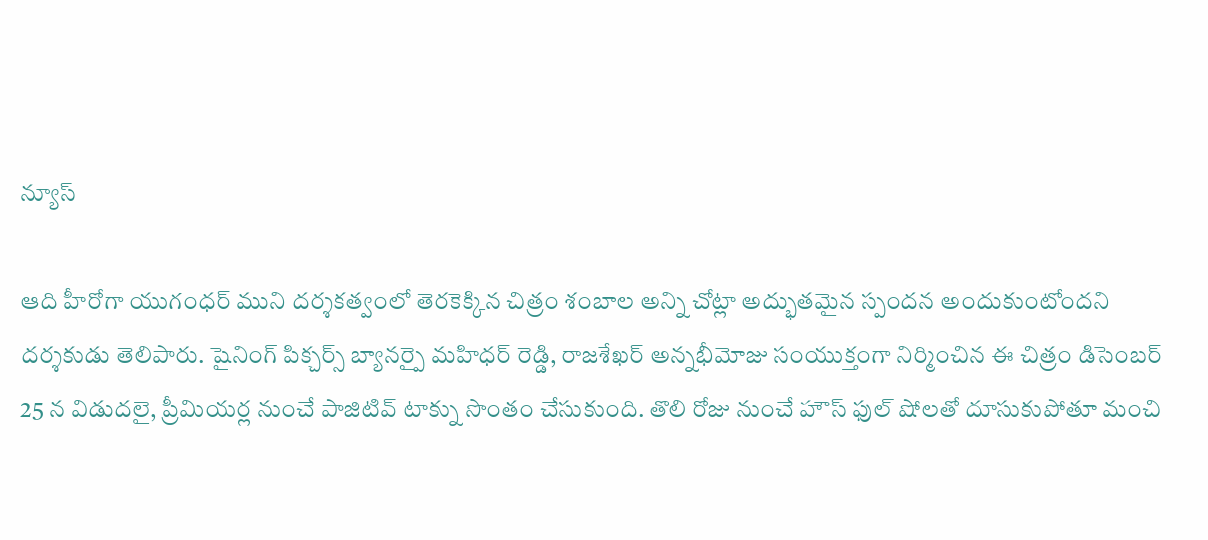న్యూస్

ఆది హీరోగా యుగంధర్ ముని దర్శకత్వంలో తెరకెక్కిన చిత్రం శంబాల అన్ని చోట్లా అద్భుతమైన స్పందన అందుకుంటోందని దర్శకుడు తెలిపారు. షైనింగ్ పిక్చర్స్ బ్యానర్పై మహిధర్ రెడ్డి, రాజశేఖర్ అన్నభీమోజు సంయుక్తంగా నిర్మించిన ఈ చిత్రం డిసెంబర్ 25 న విడుదలై, ప్రీమియర్ల నుంచే పాజిటివ్ టాక్ను సొంతం చేసుకుంది. తొలి రోజు నుంచే హౌస్ ఫుల్ షోలతో దూసుకుపోతూ మంచి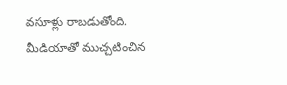వసూళ్లు రాబడుతోంది.
మీడియాతో ముచ్చటించిన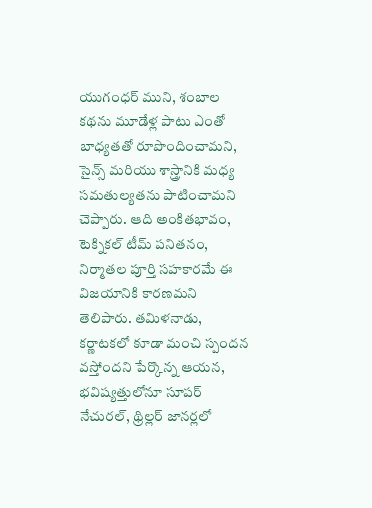యుగంధర్ ముని, శంబాల కథను మూడేళ్ల పాటు ఎంతో బాధ్యతతో రూపొందించామని, సైన్స్ మరియు శాస్త్రానికి మధ్య సమతుల్యతను పాటించామని చెప్పారు. ఆది అంకితభావం, టెక్నికల్ టీమ్ పనితనం, నిర్మాతల పూర్తి సహకారమే ఈ విజయానికి కారణమని తెలిపారు. తమిళనాడు, కర్ణాటకలో కూడా మంచి స్పందన వస్తోందని పేర్కొన్న ఆయన, భవిష్యత్తులోనూ సూపర్ నేచురల్, థ్రిల్లర్ జానర్లలో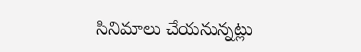సినిమాలు చేయనున్నట్లు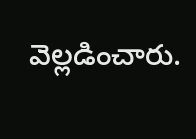వెల్లడించారు.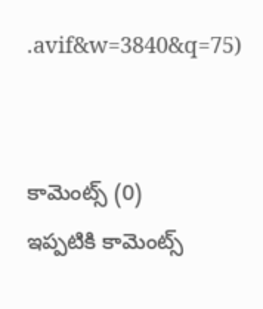.avif&w=3840&q=75)


కామెంట్స్ (0)
ఇప్పటికి కామెంట్స్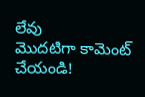లేవు
మొదటిగా కామెంట్ చేయండి!